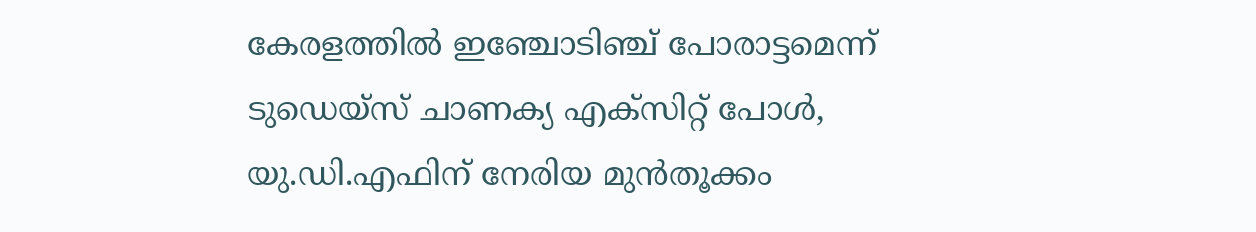കേരളത്തിൽ ഇഞ്ചോടിഞ്ച് പോരാട്ടമെന്ന് ടുഡെയ്സ് ചാണക്യ എക്സിറ്റ് പോൾ, യു.ഡി.എഫിന് നേരിയ മുൻതൂക്കം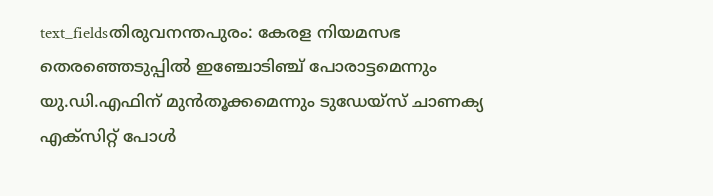text_fieldsതിരുവനന്തപുരം: കേരള നിയമസഭ തെരഞ്ഞെടുപ്പിൽ ഇഞ്ചോടിഞ്ച് പോരാട്ടമെന്നും യു.ഡി.എഫിന് മുൻതൂക്കമെന്നും ടുഡേയ്സ് ചാണക്യ എക്സിറ്റ് പോൾ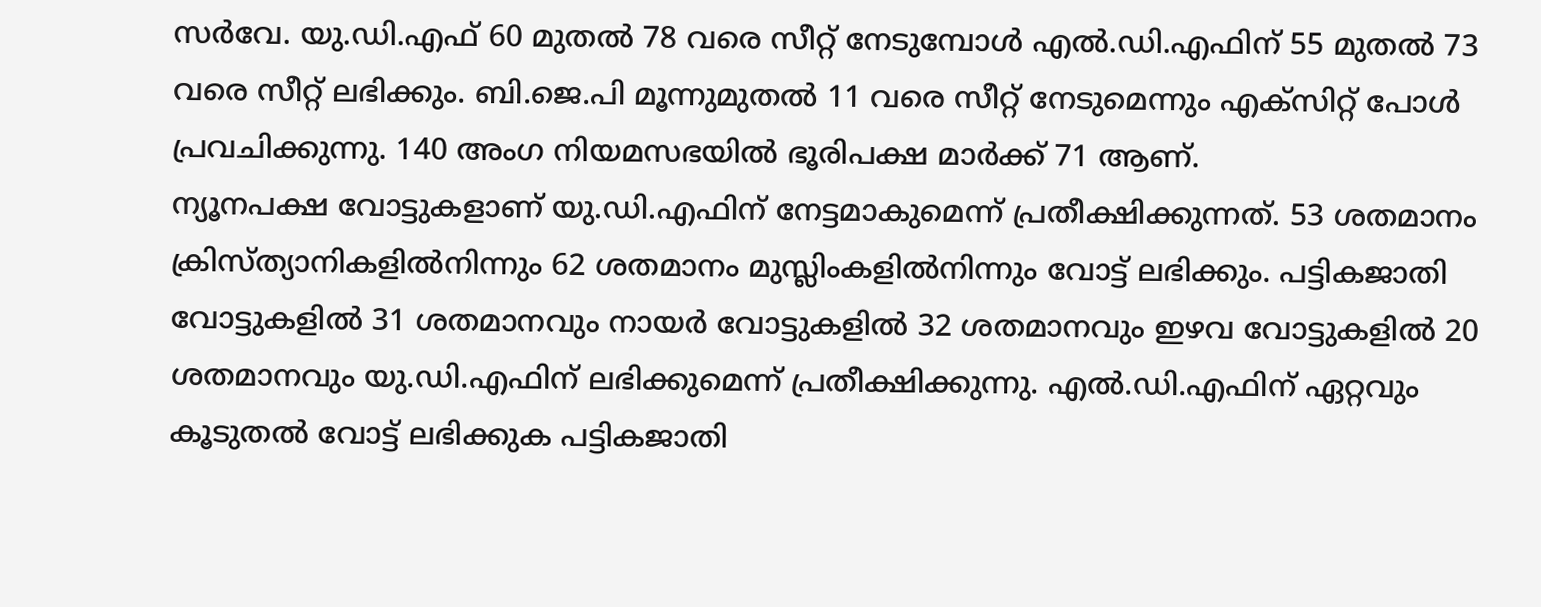സർവേ. യു.ഡി.എഫ് 60 മുതൽ 78 വരെ സീറ്റ് നേടുമ്പോൾ എൽ.ഡി.എഫിന് 55 മുതൽ 73 വരെ സീറ്റ് ലഭിക്കും. ബി.ജെ.പി മൂന്നുമുതൽ 11 വരെ സീറ്റ് നേടുമെന്നും എക്സിറ്റ് പോൾ പ്രവചിക്കുന്നു. 140 അംഗ നിയമസഭയിൽ ഭൂരിപക്ഷ മാർക്ക് 71 ആണ്.
ന്യൂനപക്ഷ വോട്ടുകളാണ് യു.ഡി.എഫിന് നേട്ടമാകുമെന്ന് പ്രതീക്ഷിക്കുന്നത്. 53 ശതമാനം ക്രിസ്ത്യാനികളിൽനിന്നും 62 ശതമാനം മുസ്ലിംകളിൽനിന്നും വോട്ട് ലഭിക്കും. പട്ടികജാതി വോട്ടുകളിൽ 31 ശതമാനവും നായർ വോട്ടുകളിൽ 32 ശതമാനവും ഇഴവ വോട്ടുകളിൽ 20 ശതമാനവും യു.ഡി.എഫിന് ലഭിക്കുമെന്ന് പ്രതീക്ഷിക്കുന്നു. എൽ.ഡി.എഫിന് ഏറ്റവും കൂടുതൽ വോട്ട് ലഭിക്കുക പട്ടികജാതി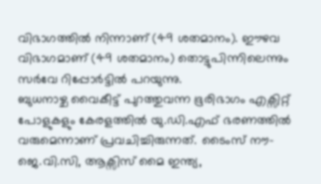വിഭാഗത്തിൽ നിന്നാണ് (49 ശതമാനം). ഈഴവ വിഭാഗമാണ് (49 ശതമാനം) തൊട്ടുപിന്നിലെന്നും സർവേ റിപ്പോർട്ടിൽ പറയുന്നു.
ബുധനാഴ്ച വൈകീട്ട് പുറത്തുവന്ന ഭൂരിഭാഗം എക്സിറ്റ് പോളുകളും കേരളത്തിൽ യു.ഡി.എഫ് ഭരണത്തിൽ വരുമെന്നാണ് പ്രവചിച്ചിരുന്നത്. ടൈംസ് നൗ-ജെ.വി.സി, ആക്സിസ് മൈ ഇന്ത്യ,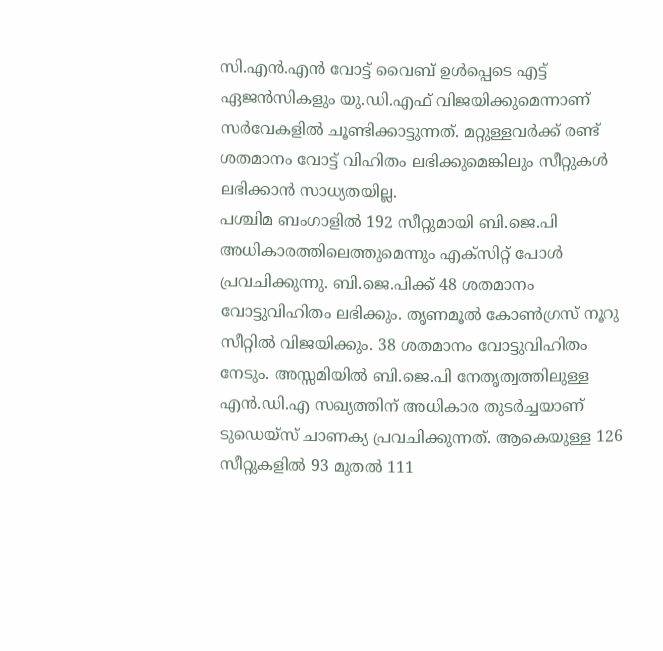സി.എൻ.എൻ വോട്ട് വൈബ് ഉൾപ്പെടെ എട്ട് ഏജൻസികളും യു.ഡി.എഫ് വിജയിക്കുമെന്നാണ് സർവേകളിൽ ചൂണ്ടിക്കാട്ടുന്നത്. മറ്റുള്ളവർക്ക് രണ്ട് ശതമാനം വോട്ട് വിഹിതം ലഭിക്കുമെങ്കിലും സീറ്റുകൾ ലഭിക്കാൻ സാധ്യതയില്ല.
പശ്ചിമ ബംഗാളിൽ 192 സീറ്റുമായി ബി.ജെ.പി അധികാരത്തിലെത്തുമെന്നും എക്സിറ്റ് പോൾ പ്രവചിക്കുന്നു. ബി.ജെ.പിക്ക് 48 ശതമാനം വോട്ടുവിഹിതം ലഭിക്കും. തൃണമൂൽ കോൺഗ്രസ് നൂറു സീറ്റിൽ വിജയിക്കും. 38 ശതമാനം വോട്ടുവിഹിതം നേടും. അസ്സമിയിൽ ബി.ജെ.പി നേതൃത്വത്തിലുള്ള എൻ.ഡി.എ സഖ്യത്തിന് അധികാര തുടർച്ചയാണ് ടുഡെയ്സ് ചാണക്യ പ്രവചിക്കുന്നത്. ആകെയുള്ള 126 സീറ്റുകളിൽ 93 മുതൽ 111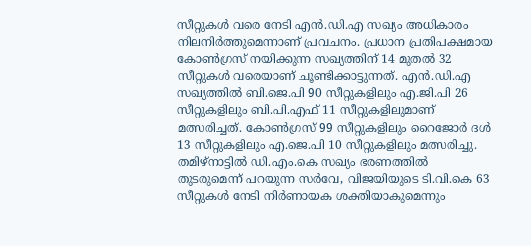സീറ്റുകൾ വരെ നേടി എൻ.ഡി.എ സഖ്യം അധികാരം നിലനിർത്തുമെന്നാണ് പ്രവചനം. പ്രധാന പ്രതിപക്ഷമായ കോൺഗ്രസ് നയിക്കുന്ന സഖ്യത്തിന് 14 മുതൽ 32 സീറ്റുകൾ വരെയാണ് ചൂണ്ടിക്കാട്ടുന്നത്. എൻ.ഡി.എ സഖ്യത്തിൽ ബി.ജെ.പി 90 സീറ്റുകളിലും എ.ജി.പി 26 സീറ്റുകളിലും ബി.പി.എഫ് 11 സീറ്റുകളിലുമാണ് മത്സരിച്ചത്. കോൺഗ്രസ് 99 സീറ്റുകളിലും റൈജോർ ദൾ 13 സീറ്റുകളിലും എ.ജെ.പി 10 സീറ്റുകളിലും മത്സരിച്ചു.
തമിഴ്നാട്ടിൽ ഡി.എം.കെ സഖ്യം ഭരണത്തിൽ തുടരുമെന്ന് പറയുന്ന സർവേ, വിജയിയുടെ ടി.വി.കെ 63 സീറ്റുകൾ നേടി നിർണായക ശക്തിയാകുമെന്നും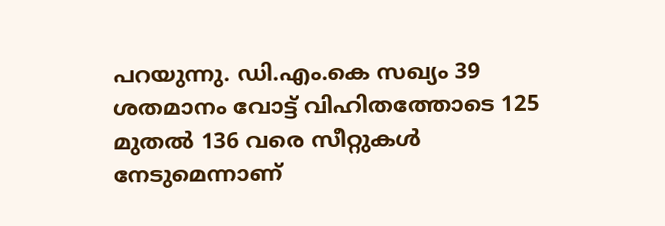പറയുന്നു. ഡി.എം.കെ സഖ്യം 39 ശതമാനം വോട്ട് വിഹിതത്തോടെ 125 മുതൽ 136 വരെ സീറ്റുകൾ നേടുമെന്നാണ്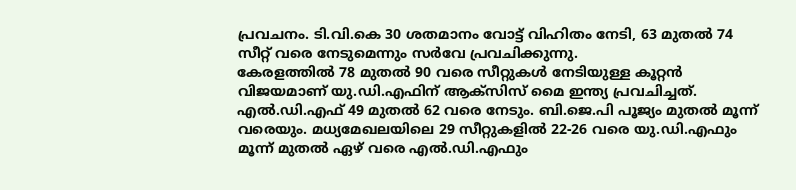പ്രവചനം. ടി.വി.കെ 30 ശതമാനം വോട്ട് വിഹിതം നേടി, 63 മുതൽ 74 സീറ്റ് വരെ നേടുമെന്നും സർവേ പ്രവചിക്കുന്നു.
കേരളത്തിൽ 78 മുതൽ 90 വരെ സീറ്റുകൾ നേടിയുള്ള കൂറ്റൻ വിജയമാണ് യു.ഡി.എഫിന് ആക്സിസ് മൈ ഇന്ത്യ പ്രവചിച്ചത്. എൽ.ഡി.എഫ് 49 മുതൽ 62 വരെ നേടും. ബി.ജെ.പി പൂജ്യം മുതൽ മൂന്ന് വരെയും. മധ്യമേഖലയിലെ 29 സീറ്റുകളിൽ 22-26 വരെ യു.ഡി.എഫും മൂന്ന് മുതൽ ഏഴ് വരെ എൽ.ഡി.എഫും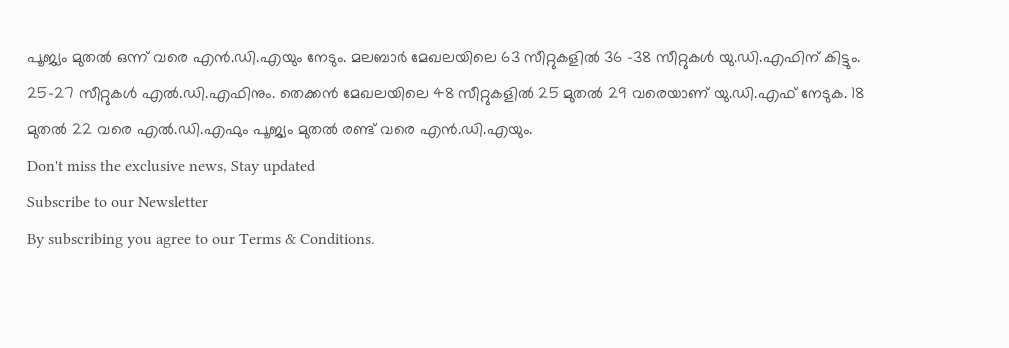പൂജ്യം മുതൽ ഒന്ന് വരെ എൻ.ഡി.എയും നേടും. മലബാർ മേഖലയിലെ 63 സീറ്റുകളിൽ 36 -38 സീറ്റുകൾ യു.ഡി.എഫിന് കിട്ടും. 25-27 സീറ്റുകൾ എൽ.ഡി.എഫിനും. തെക്കൻ മേഖലയിലെ 48 സീറ്റുകളിൽ 25 മുതൽ 29 വരെയാണ് യു.ഡി.എഫ് നേടുക. 18 മുതൽ 22 വരെ എൽ.ഡി.എഫും പൂജ്യം മുതൽ രണ്ട് വരെ എൻ.ഡി.എയും.
Don't miss the exclusive news, Stay updated
Subscribe to our Newsletter
By subscribing you agree to our Terms & Conditions.